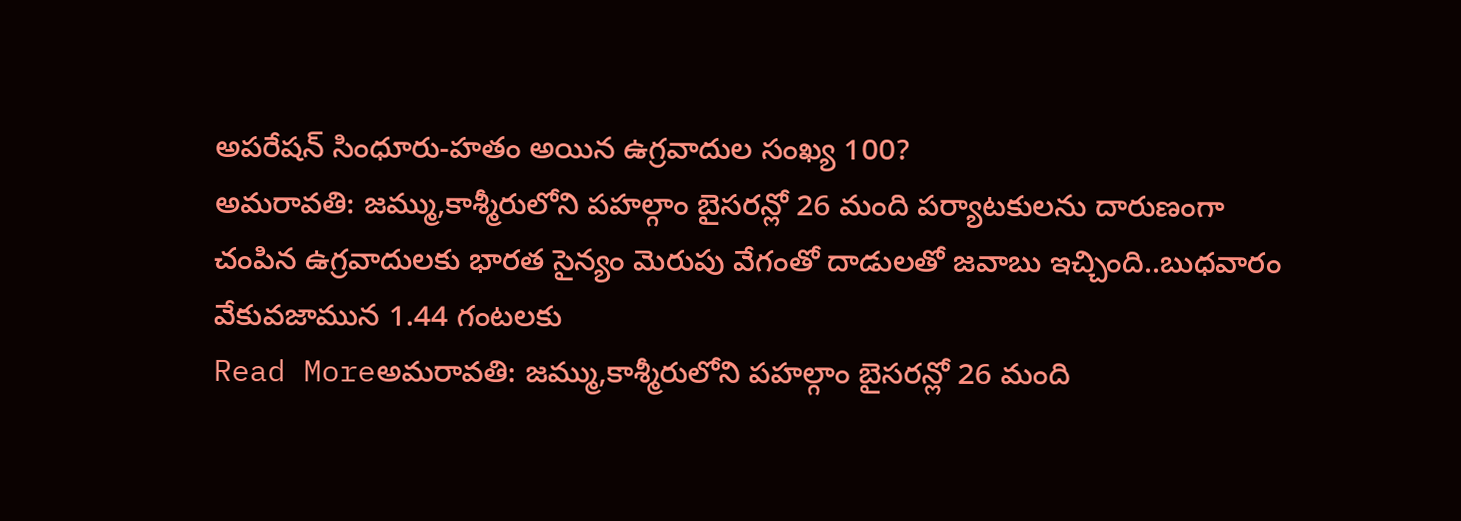అపరేషన్ సింధూరు-హతం అయిన ఉగ్రవాదుల సంఖ్య 100?
అమరావతి: జమ్ము,కాశ్మీరులోని పహల్గాం బైసరన్లో 26 మంది పర్యాటకులను దారుణంగా చంపిన ఉగ్రవాదులకు భారత సైన్యం మెరుపు వేగంతో దాడులతో జవాబు ఇచ్చింది..బుధవారం వేకువజామున 1.44 గంటలకు
Read Moreఅమరావతి: జమ్ము,కాశ్మీరులోని పహల్గాం బైసరన్లో 26 మంది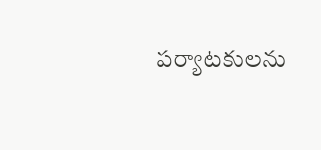పర్యాటకులను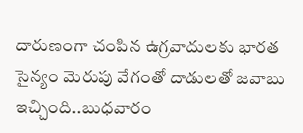దారుణంగా చంపిన ఉగ్రవాదులకు భారత సైన్యం మెరుపు వేగంతో దాడులతో జవాబు ఇచ్చింది..బుధవారం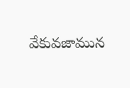వేకువజామున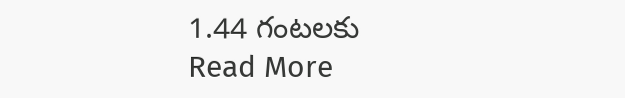1.44 గంటలకు
Read More